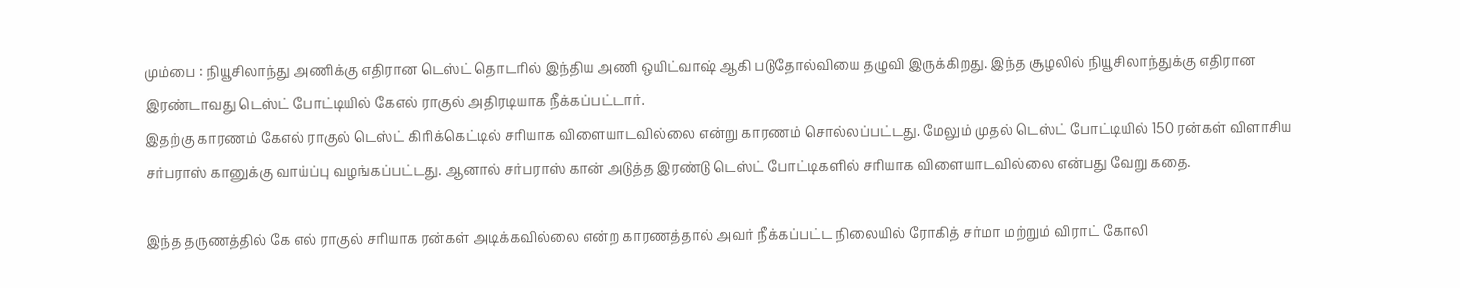மும்பை : நியூசிலாந்து அணிக்கு எதிரான டெஸ்ட் தொடரில் இந்திய அணி ஒயிட்வாஷ் ஆகி படுதோல்வியை தழுவி இருக்கிறது. இந்த சூழலில் நியூசிலாந்துக்கு எதிரான இரண்டாவது டெஸ்ட் போட்டியில் கேஎல் ராகுல் அதிரடியாக நீக்கப்பட்டார்.
இதற்கு காரணம் கேஎல் ராகுல் டெஸ்ட் கிரிக்கெட்டில் சரியாக விளையாடவில்லை என்று காரணம் சொல்லப்பட்டது. மேலும் முதல் டெஸ்ட் போட்டியில் 150 ரன்கள் விளாசிய சர்பராஸ் கானுக்கு வாய்ப்பு வழங்கப்பட்டது. ஆனால் சர்பராஸ் கான் அடுத்த இரண்டு டெஸ்ட் போட்டிகளில் சரியாக விளையாடவில்லை என்பது வேறு கதை.

இந்த தருணத்தில் கே எல் ராகுல் சரியாக ரன்கள் அடிக்கவில்லை என்ற காரணத்தால் அவர் நீக்கப்பட்ட நிலையில் ரோகித் சர்மா மற்றும் விராட் கோலி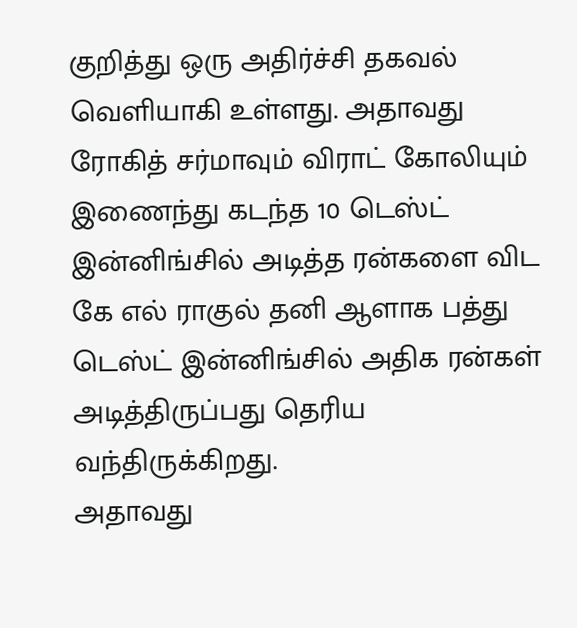குறித்து ஒரு அதிர்ச்சி தகவல் வெளியாகி உள்ளது. அதாவது ரோகித் சர்மாவும் விராட் கோலியும் இணைந்து கடந்த 10 டெஸ்ட் இன்னிங்சில் அடித்த ரன்களை விட கே எல் ராகுல் தனி ஆளாக பத்து டெஸ்ட் இன்னிங்சில் அதிக ரன்கள் அடித்திருப்பது தெரிய வந்திருக்கிறது.
அதாவது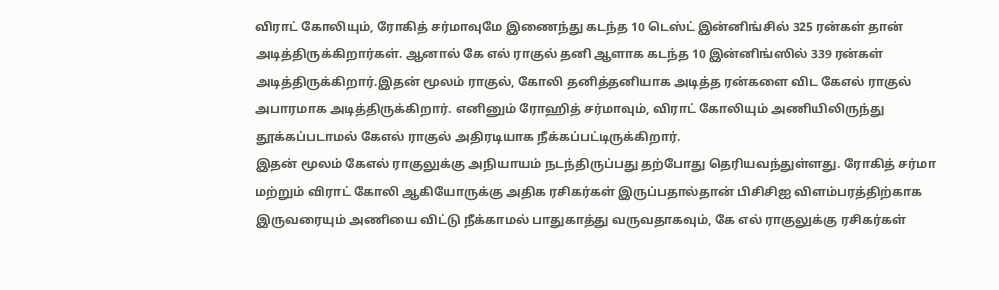விராட் கோலியும், ரோகித் சர்மாவுமே இணைந்து கடந்த 10 டெஸ்ட் இன்னிங்சில் 325 ரன்கள் தான் அடித்திருக்கிறார்கள். ஆனால் கே எல் ராகுல் தனி ஆளாக கடந்த 10 இன்னிங்ஸில் 339 ரன்கள் அடித்திருக்கிறார்.இதன் மூலம் ராகுல், கோலி தனித்தனியாக அடித்த ரன்களை விட கேஎல் ராகுல் அபாரமாக அடித்திருக்கிறார். எனினும் ரோஹித் சர்மாவும், விராட் கோலியும் அணியிலிருந்து தூக்கப்படாமல் கேஎல் ராகுல் அதிரடியாக நீக்கப்பட்டிருக்கிறார்.
இதன் மூலம் கேஎல் ராகுலுக்கு அநியாயம் நடந்திருப்பது தற்போது தெரியவந்துள்ளது. ரோகித் சர்மா மற்றும் விராட் கோலி ஆகியோருக்கு அதிக ரசிகர்கள் இருப்பதால்தான் பிசிசிஐ விளம்பரத்திற்காக இருவரையும் அணியை விட்டு நீக்காமல் பாதுகாத்து வருவதாகவும், கே எல் ராகுலுக்கு ரசிகர்கள்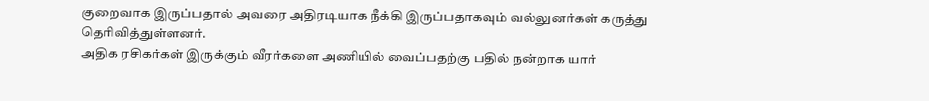குறைவாக இருப்பதால் அவரை அதிரடியாக நீக்கி இருப்பதாகவும் வல்லுனர்கள் கருத்து தெரிவித்துள்ளனர்.
அதிக ரசிகர்கள் இருக்கும் வீரர்களை அணியில் வைப்பதற்கு பதில் நன்றாக யார்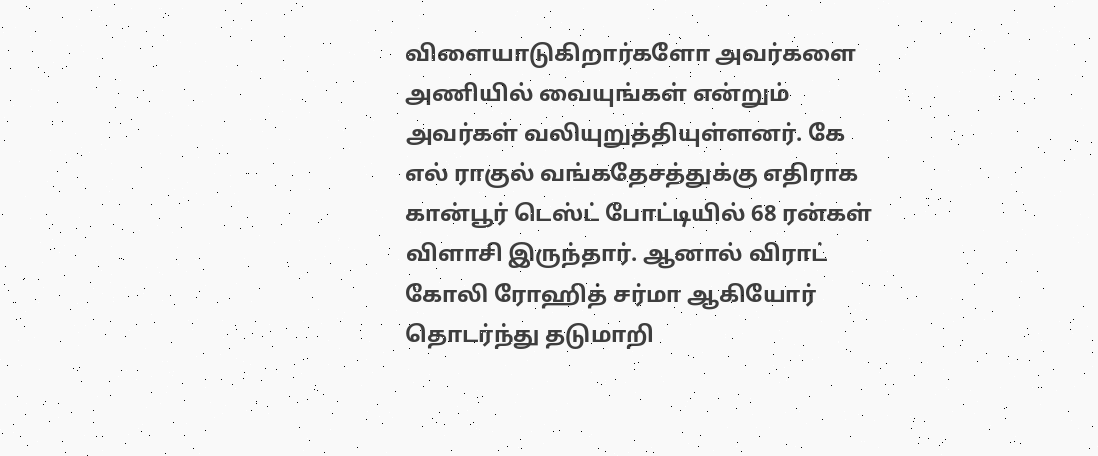விளையாடுகிறார்களோ அவர்களை அணியில் வையுங்கள் என்றும் அவர்கள் வலியுறுத்தியுள்ளனர். கே எல் ராகுல் வங்கதேசத்துக்கு எதிராக கான்பூர் டெஸ்ட் போட்டியில் 68 ரன்கள் விளாசி இருந்தார். ஆனால் விராட் கோலி ரோஹித் சர்மா ஆகியோர் தொடர்ந்து தடுமாறி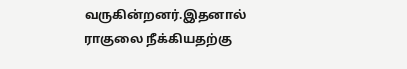வருகின்றனர்.இதனால் ராகுலை நீக்கியதற்கு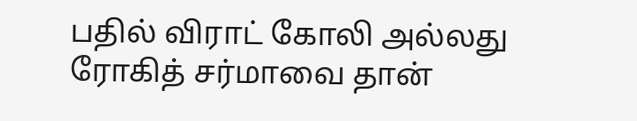பதில் விராட் கோலி அல்லது ரோகித் சர்மாவை தான்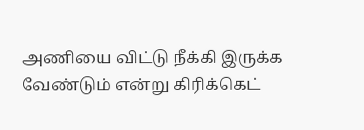அணியை விட்டு நீக்கி இருக்க வேண்டும் என்று கிரிக்கெட்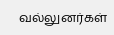வல்லுனர்கள்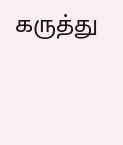கருத்து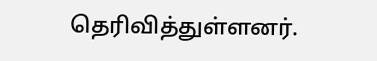தெரிவித்துள்ளனர்.